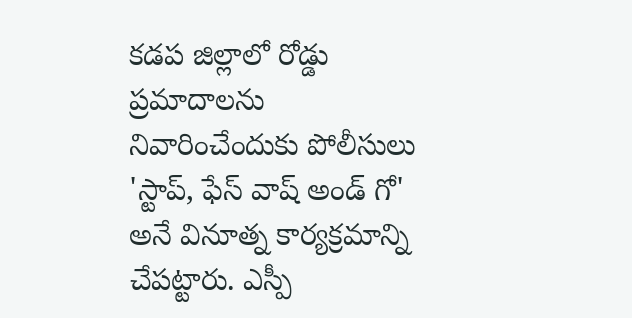కడప జిల్లాలో రోడ్డు ప్రమాదాలను నివారించేందుకు పోలీసులు 'స్టాప్, ఫేస్ వాష్ అండ్ గో' అనే వినూత్న కార్యక్రమాన్ని చేపట్టారు. ఎస్పీ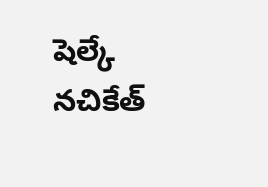షెల్కే నచికేత్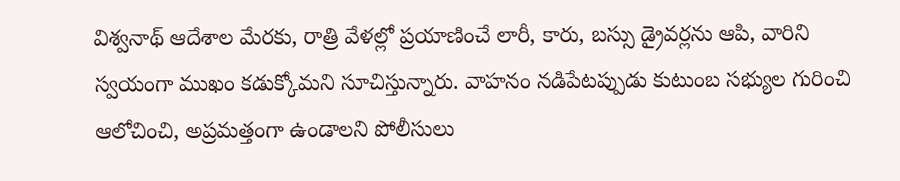విశ్వనాథ్ ఆదేశాల మేరకు, రాత్రి వేళల్లో ప్రయాణించే లారీ, కారు, బస్సు డ్రైవర్లను ఆపి, వారిని స్వయంగా ముఖం కడుక్కోమని సూచిస్తున్నారు. వాహనం నడిపేటప్పుడు కుటుంబ సభ్యుల గురించి ఆలోచించి, అప్రమత్తంగా ఉండాలని పోలీసులు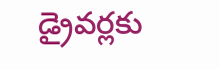డ్రైవర్లకు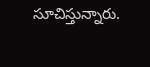సూచిస్తున్నారు.